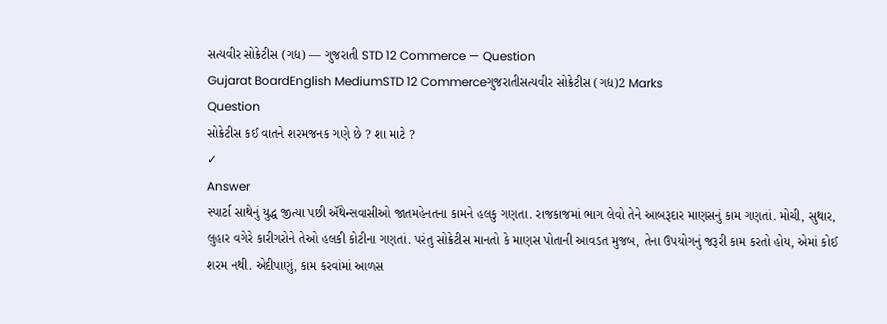સત્યવીર સોક્રેટીસ (ગદ્ય) — ગુજરાતી STD 12 Commerce — Question
Gujarat BoardEnglish MediumSTD 12 Commerceગુજરાતીસત્યવીર સોક્રેટીસ (ગદ્ય)2 Marks
Question
સોક્રેટીસ કઈ વાતને શરમજનક ગણે છે ? શા માટે ?
✓
Answer
સ્પાર્ટા સાથેનું યુદ્ધ જીત્યા પછી ઍથેન્સવાસીઓ જાતમહેનતના કામને હલકુ ગણતા. રાજકાજમાં ભાગ લેવો તેને આબરૂદાર માણસનું કામ ગણતાં. મોચી, સુથાર, લુહાર વગેરે કારીગરોને તેઓ હલકી કોટીના ગણતાં. પરંતુ સોક્રેટીસ માનતો કે માણસ પોતાની આવડત મુજબ, તેના ઉપયોગનું જરૂરી કામ કરતો હોય, એમાં કોઈ શરમ નથી. એદીપાણું, કામ કરવાંમાં આળસ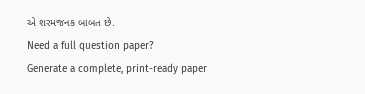એ શરમજનક બાબત છે.
Need a full question paper?
Generate a complete, print-ready paper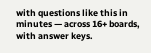with questions like this in minutes — across 16+ boards, with answer keys.